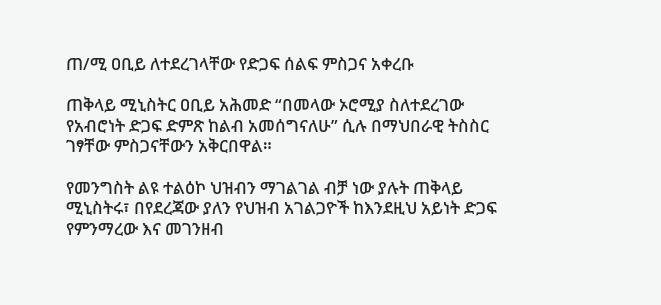ጠ/ሚ ዐቢይ ለተደረገላቸው የድጋፍ ሰልፍ ምስጋና አቀረቡ

ጠቅላይ ሚኒስትር ዐቢይ አሕመድ “በመላው ኦሮሚያ ስለተደረገው የአብሮነት ድጋፍ ድምጽ ከልብ አመሰግናለሁ” ሲሉ በማህበራዊ ትስስር ገፃቸው ምስጋናቸውን አቅርበዋል።

የመንግስት ልዩ ተልዕኮ ህዝብን ማገልገል ብቻ ነው ያሉት ጠቅላይ ሚኒስትሩ፣ በየደረጃው ያለን የህዝብ አገልጋዮች ከእንደዚህ አይነት ድጋፍ የምንማረው እና መገንዘብ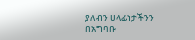ያለብን ሀላፊነታችንን በአግባቡ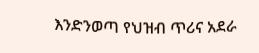እንድንወጣ የህዝብ ጥሪና አደራ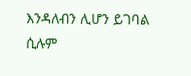እንዳለብን ሊሆን ይገባል ሲሉም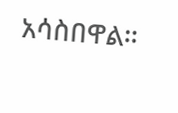አሳስበዋል።